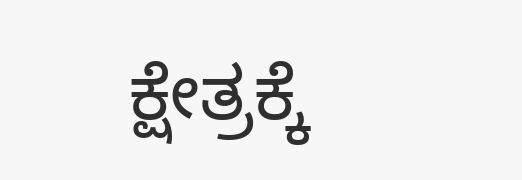ಕ್ಷೇತ್ರಕ್ಕೆ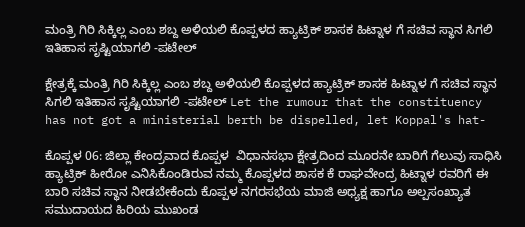ಮಂತ್ರಿ ಗಿರಿ ಸಿಕ್ಕಿಲ್ಲ ಎಂಬ ಶಬ್ದ ಅಳಿಯಲಿ ಕೊಪ್ಪಳದ ಹ್ಯಾಟ್ರಿಕ್ ಶಾಸಕ ಹಿಟ್ನಾಳ ಗೆ ಸಚಿವ ಸ್ಥಾನ ಸಿಗಲಿ ಇತಿಹಾಸ ಸೃಷ್ಟಿಯಾಗಲಿ -ಪಟೇಲ್

ಕ್ಷೇತ್ರಕ್ಕೆ ಮಂತ್ರಿ ಗಿರಿ ಸಿಕ್ಕಿಲ್ಲ ಎಂಬ ಶಬ್ದ ಅಳಿಯಲಿ ಕೊಪ್ಪಳದ ಹ್ಯಾಟ್ರಿಕ್ ಶಾಸಕ ಹಿಟ್ನಾಳ ಗೆ ಸಚಿವ ಸ್ಥಾನ ಸಿಗಲಿ ಇತಿಹಾಸ ಸೃಷ್ಟಿಯಾಗಲಿ -ಪಟೇಲ್ Let the rumour that the constituency has not got a ministerial berth be dispelled, let Koppal's hat-

ಕೊಪ್ಪಳ 06: ಜಿಲ್ಲಾ ಕೇಂದ್ರವಾದ ಕೊಪ್ಪಳ  ವಿಧಾನಸಭಾ ಕ್ಷೇತ್ರದಿಂದ ಮೂರನೇ ಬಾರಿಗೆ ಗೆಲುವು ಸಾಧಿಸಿ ಹ್ಯಾಟ್ರಿಕ್ ಹೀರೋ ಎನಿಸಿಕೊಂಡಿರುವ ನಮ್ಮ ಕೊಪ್ಪಳದ ಶಾಸಕ ಕೆ ರಾಘವೇಂದ್ರ ಹಿಟ್ನಾಳ ರವರಿಗೆ ಈ ಬಾರಿ ಸಚಿವ ಸ್ಥಾನ ನೀಡಬೇಕೆಂದು ಕೊಪ್ಪಳ ನಗರಸಭೆಯ ಮಾಜಿ ಅಧ್ಯಕ್ಷ ಹಾಗೂ ಅಲ್ಪಸಂಖ್ಯಾತ ಸಮುದಾಯದ ಹಿರಿಯ ಮುಖಂಡ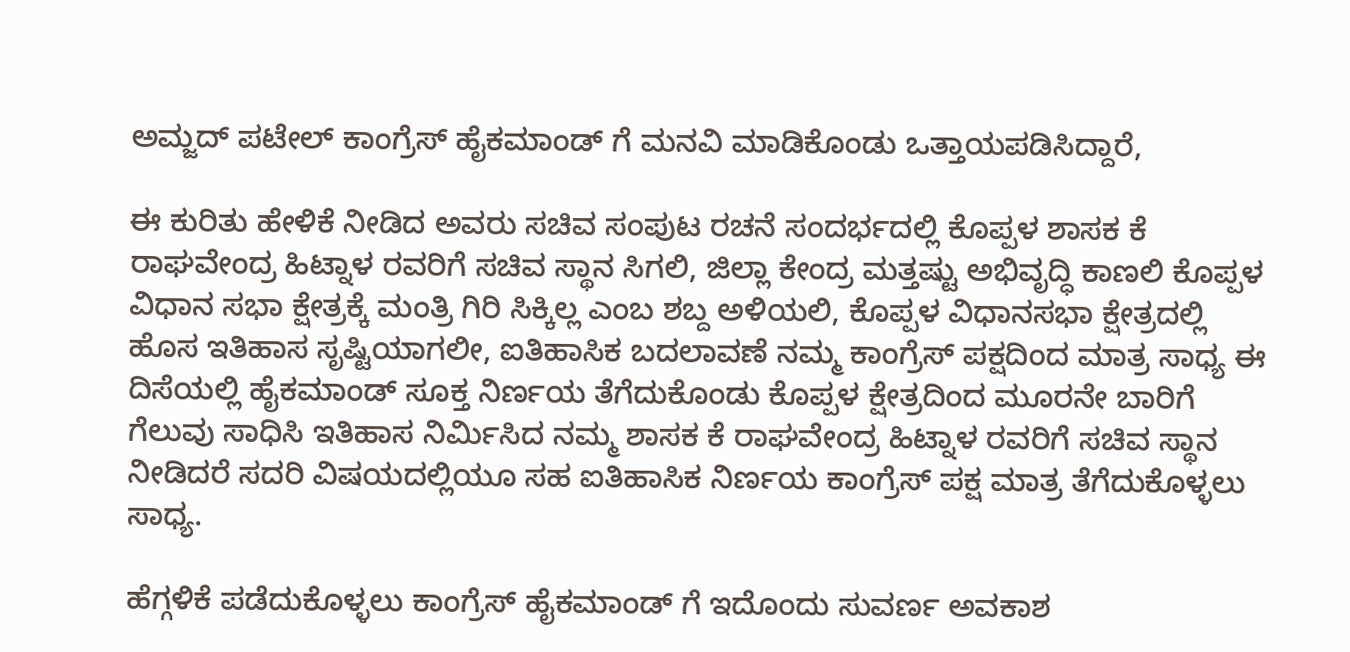ಅಮ್ಜದ್ ಪಟೇಲ್ ಕಾಂಗ್ರೆಸ್ ಹೈಕಮಾಂಡ್ ಗೆ ಮನವಿ ಮಾಡಿಕೊಂಡು ಒತ್ತಾಯಪಡಿಸಿದ್ದಾರೆ,

ಈ ಕುರಿತು ಹೇಳಿಕೆ ನೀಡಿದ ಅವರು ಸಚಿವ ಸಂಪುಟ ರಚನೆ ಸಂದರ್ಭದಲ್ಲಿ ಕೊಪ್ಪಳ ಶಾಸಕ ಕೆ ರಾಘವೇಂದ್ರ ಹಿಟ್ನಾಳ ರವರಿಗೆ ಸಚಿವ ಸ್ಥಾನ ಸಿಗಲಿ, ಜಿಲ್ಲಾ ಕೇಂದ್ರ ಮತ್ತಷ್ಟು ಅಭಿವೃದ್ಧಿ ಕಾಣಲಿ ಕೊಪ್ಪಳ ವಿಧಾನ ಸಭಾ ಕ್ಷೇತ್ರಕ್ಕೆ ಮಂತ್ರಿ ಗಿರಿ ಸಿಕ್ಕಿಲ್ಲ ಎಂಬ ಶಬ್ದ ಅಳಿಯಲಿ, ಕೊಪ್ಪಳ ವಿಧಾನಸಭಾ ಕ್ಷೇತ್ರದಲ್ಲಿ  ಹೊಸ ಇತಿಹಾಸ ಸೃಷ್ಟಿಯಾಗಲೀ, ಐತಿಹಾಸಿಕ ಬದಲಾವಣೆ ನಮ್ಮ ಕಾಂಗ್ರೆಸ್ ಪಕ್ಷದಿಂದ ಮಾತ್ರ ಸಾಧ್ಯ ಈ ದಿಸೆಯಲ್ಲಿ ಹೈಕಮಾಂಡ್ ಸೂಕ್ತ ನಿರ್ಣಯ ತೆಗೆದುಕೊಂಡು ಕೊಪ್ಪಳ ಕ್ಷೇತ್ರದಿಂದ ಮೂರನೇ ಬಾರಿಗೆ ಗೆಲುವು ಸಾಧಿಸಿ ಇತಿಹಾಸ ನಿರ್ಮಿಸಿದ ನಮ್ಮ ಶಾಸಕ ಕೆ ರಾಘವೇಂದ್ರ ಹಿಟ್ನಾಳ ರವರಿಗೆ ಸಚಿವ ಸ್ಥಾನ ನೀಡಿದರೆ ಸದರಿ ವಿಷಯದಲ್ಲಿಯೂ ಸಹ ಐತಿಹಾಸಿಕ ನಿರ್ಣಯ ಕಾಂಗ್ರೆಸ್ ಪಕ್ಷ ಮಾತ್ರ ತೆಗೆದುಕೊಳ್ಳಲು ಸಾಧ್ಯ.

ಹೆಗ್ಗಳಿಕೆ ಪಡೆದುಕೊಳ್ಳಲು ಕಾಂಗ್ರೆಸ್ ಹೈಕಮಾಂಡ್ ಗೆ ಇದೊಂದು ಸುವರ್ಣ ಅವಕಾಶ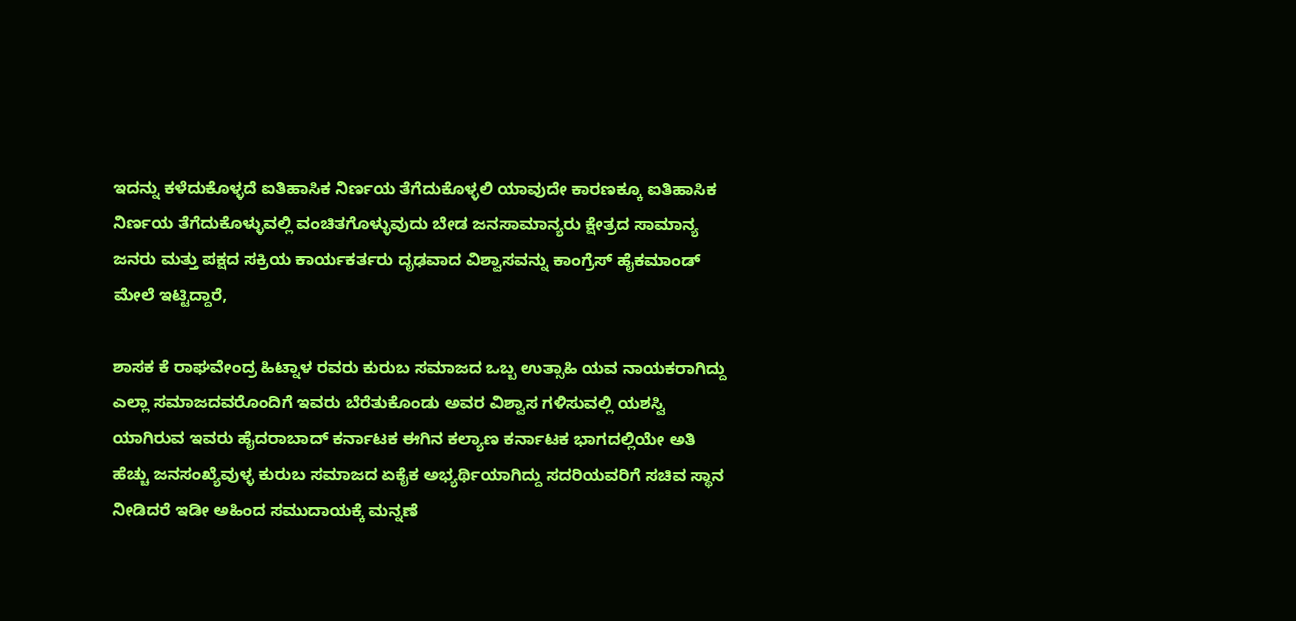ಇದನ್ನು ಕಳೆದುಕೊಳ್ಳದೆ ಐತಿಹಾಸಿಕ ನಿರ್ಣಯ ತೆಗೆದುಕೊಳ್ಳಲಿ ಯಾವುದೇ ಕಾರಣಕ್ಕೂ ಐತಿಹಾಸಿಕ ನಿರ್ಣಯ ತೆಗೆದುಕೊಳ್ಳುವಲ್ಲಿ ವಂಚಿತಗೊಳ್ಳುವುದು ಬೇಡ ಜನಸಾಮಾನ್ಯರು ಕ್ಷೇತ್ರದ ಸಾಮಾನ್ಯ ಜನರು ಮತ್ತು ಪಕ್ಷದ ಸಕ್ರಿಯ ಕಾರ್ಯಕರ್ತರು ದೃಢವಾದ ವಿಶ್ವಾಸವನ್ನು ಕಾಂಗ್ರೆಸ್ ಹೈಕಮಾಂಡ್ ಮೇಲೆ ಇಟ್ಟಿದ್ದಾರೆ,

ಶಾಸಕ ಕೆ ರಾಘವೇಂದ್ರ ಹಿಟ್ನಾಳ ರವರು ಕುರುಬ ಸಮಾಜದ ಒಬ್ಬ ಉತ್ಸಾಹಿ ಯವ ನಾಯಕರಾಗಿದ್ದು ಎಲ್ಲಾ ಸಮಾಜದವರೊಂದಿಗೆ ಇವರು ಬೆರೆತುಕೊಂಡು ಅವರ ವಿಶ್ವಾಸ ಗಳಿಸುವಲ್ಲಿ ಯಶಸ್ವಿ ಯಾಗಿರುವ ಇವರು ಹೈದರಾಬಾದ್ ಕರ್ನಾಟಕ ಈಗಿನ ಕಲ್ಯಾಣ ಕರ್ನಾಟಕ ಭಾಗದಲ್ಲಿಯೇ ಅತಿ ಹೆಚ್ಚು ಜನಸಂಖ್ಯೆವುಳ್ಳ ಕುರುಬ ಸಮಾಜದ ಏಕೈಕ ಅಭ್ಯರ್ಥಿಯಾಗಿದ್ದು ಸದರಿಯವರಿಗೆ ಸಚಿವ ಸ್ಥಾನ ನೀಡಿದರೆ ಇಡೀ ಅಹಿಂದ ಸಮುದಾಯಕ್ಕೆ ಮನ್ನಣೆ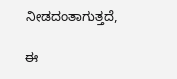ನೀಡದಂತಾಗುತ್ತದೆ,

ಈ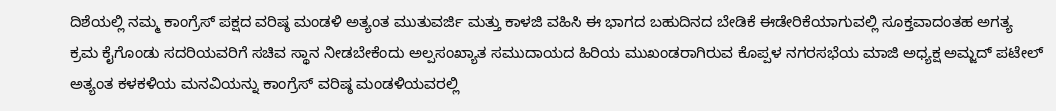ದಿಶೆಯಲ್ಲಿ ನಮ್ಮ ಕಾಂಗ್ರೆಸ್ ಪಕ್ಷದ ವರಿಷ್ಠ ಮಂಡಳಿ ಅತ್ಯಂತ ಮುತುವರ್ಜಿ ಮತ್ತು ಕಾಳಜಿ ವಹಿಸಿ ಈ ಭಾಗದ ಬಹುದಿನದ ಬೇಡಿಕೆ ಈಡೇರಿಕೆಯಾಗುವಲ್ಲಿ ಸೂಕ್ತವಾದಂತಹ ಅಗತ್ಯ ಕ್ರಮ ಕೈಗೊಂಡು ಸದರಿಯವರಿಗೆ ಸಚಿವ ಸ್ಥಾನ ನೀಡಬೇಕೆಂದು ಅಲ್ಪಸಂಖ್ಯಾತ ಸಮುದಾಯದ ಹಿರಿಯ ಮುಖಂಡರಾಗಿರುವ ಕೊಪ್ಪಳ ನಗರಸಭೆಯ ಮಾಜಿ ಅಧ್ಯಕ್ಷ ಅಮ್ಜದ್ ಪಟೇಲ್ ಅತ್ಯಂತ ಕಳಕಳಿಯ ಮನವಿಯನ್ನು ಕಾಂಗ್ರೆಸ್ ವರಿಷ್ಠ ಮಂಡಳಿಯವರಲ್ಲಿ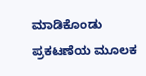ಮಾಡಿಕೊಂಡು ಪ್ರಕಟಣೆಯ ಮೂಲಕ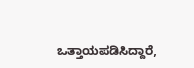ಒತ್ತಾಯಪಡಿಸಿದ್ದಾರೆ,